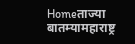Homeताज्या बातम्यामहाराष्ट्र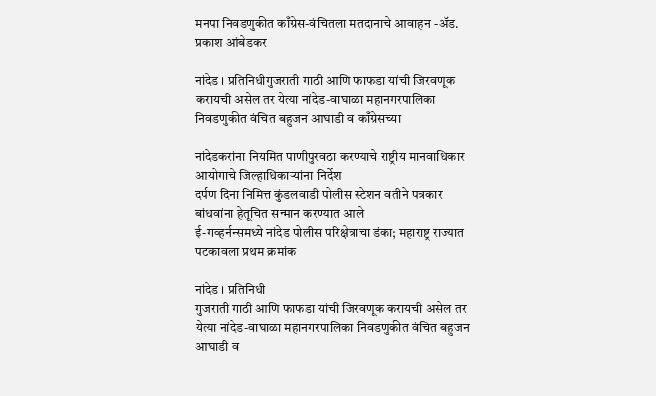मनपा निवडणुकीत काँग्रेस-वंचितला मतदानाचे आवाहन -अ‍ॅड. प्रकाश आंबेडकर

नांदेड । प्रतिनिधीगुजराती गाठी आणि फाफडा यांची जिरवणूक करायची असेल तर येत्या नांदेड-वाघाळा महानगरपालिका निवडणुकीत वंचित बहुजन आघाडी व काँग्रेसच्या

नांदेडकरांना नियमित पाणीपुरवठा करण्याचे राष्ट्रीय मानवाधिकार आयोगाचे जिल्हाधिकार्‍यांना निर्देश
दर्पण दिना निमित्त कुंडलवाडी पोलीस स्टेशन वतीने पत्रकार बांधवांना हेतूचित सन्मान करण्यात आले
ई-गव्हर्नन्समध्ये नांदेड पोलीस परिक्षेत्राचा डंका; महाराष्ट्र राज्यात पटकावला प्रथम क्रमांक

नांदेड । प्रतिनिधी
गुजराती गाठी आणि फाफडा यांची जिरवणूक करायची असेल तर येत्या नांदेड-वाघाळा महानगरपालिका निवडणुकीत वंचित बहुजन आघाडी व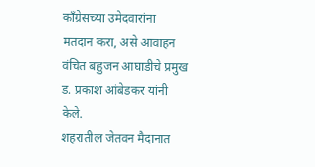काँग्रेसच्या उमेदवारांना मतदान करा, असे आवाहन वंचित बहुजन आघाडीचे प्रमुख ड. प्रकाश आंबेडकर यांनी केले.
शहरातील जेतवन मैदानात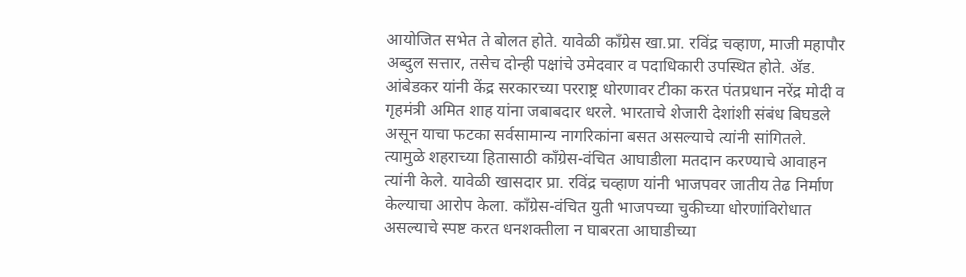आयोजित सभेत ते बोलत होते. यावेळी काँग्रेस खा.प्रा. रविंद्र चव्हाण, माजी महापौर अब्दुल सत्तार, तसेच दोन्ही पक्षांचे उमेदवार व पदाधिकारी उपस्थित होते. अ‍ॅड. आंबेडकर यांनी केंद्र सरकारच्या परराष्ट्र धोरणावर टीका करत पंतप्रधान नरेंद्र मोदी व गृहमंत्री अमित शाह यांना जबाबदार धरले. भारताचे शेजारी देशांशी संबंध बिघडले असून याचा फटका सर्वसामान्य नागरिकांना बसत असल्याचे त्यांनी सांगितले. त्यामुळे शहराच्या हितासाठी काँग्रेस-वंचित आघाडीला मतदान करण्याचे आवाहन त्यांनी केले. यावेळी खासदार प्रा. रविंद्र चव्हाण यांनी भाजपवर जातीय तेढ निर्माण केल्याचा आरोप केला. काँग्रेस-वंचित युती भाजपच्या चुकीच्या धोरणांविरोधात असल्याचे स्पष्ट करत धनशक्तीला न घाबरता आघाडीच्या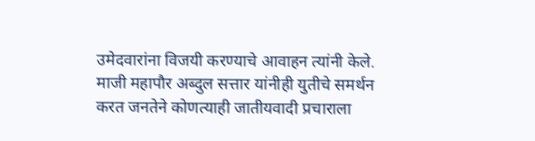उमेदवारांना विजयी करण्याचे आवाहन त्यांनी केले. माजी महापौर अब्दुल सत्तार यांनीही युतीचे समर्थन करत जनतेने कोणत्याही जातीयवादी प्रचाराला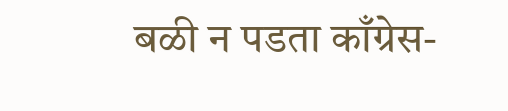बळी न पडता काँग्रेस-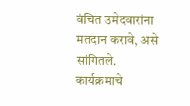वंचित उमेदवारांना मतदान करावे, असे सांगितले. कार्यक्रमाचे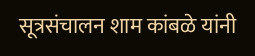सूत्रसंचालन शाम कांबळे यांनी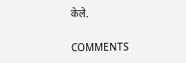केले.

COMMENTS